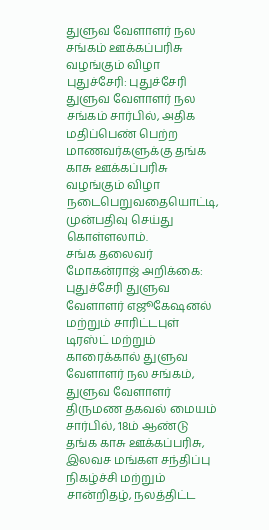துளுவ வேளாளர் நல சங்கம் ஊக்கப்பரிசு வழங்கும் விழா
புதுச்சேரி: புதுச்சேரி துளுவ வேளாளர் நல சங்கம் சார்பில், அதிக மதிப்பெண் பெற்ற மாணவர்களுக்கு தங்க காசு ஊக்கப்பரிசு வழங்கும் விழா நடைபெறுவதையொட்டி, முன்பதிவு செய்து கொள்ளலாம்.
சங்க தலைவர் மோகன்ராஜ் அறிக்கை:
புதுச்சேரி துளுவ வேளாளர் எஜூகேஷனல் மற்றும் சாரிட்டபுள் டிரஸ்ட் மற்றும் காரைக்கால் துளுவ வேளாளர் நல சங்கம், துளுவ வேளாளர் திருமண தகவல் மையம் சார்பில், 18ம் ஆண்டு தங்க காசு ஊக்கப்பரிசு, இலவச மங்கள சந்திப்பு நிகழ்ச்சி மற்றும் சான்றிதழ், நலத்திட்ட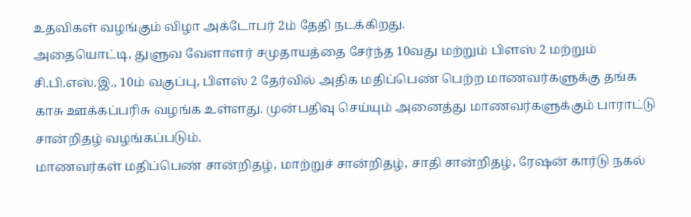உதவிகள் வழங்கும் விழா அக்டோபர் 2ம் தேதி நடக்கிறது.
அதையொட்டி, துளுவ வேளாளர் சமுதாயத்தை சேர்ந்த 10வது மற்றும் பிளஸ் 2 மற்றும் சி.பி.எஸ்.இ., 10ம் வகுப்பு, பிளஸ் 2 தேர்வில் அதிக மதிப்பெண் பெற்ற மாணவர்களுக்கு தங்க காசு ஊக்கப்பரிசு வழங்க உள்ளது. முன்பதிவு செய்யும் அனைத்து மாணவர்களுக்கும் பாராட்டு சான்றிதழ் வழங்கப்படும்.
மாணவர்கள் மதிப்பெண் சான்றிதழ், மாற்றுச் சான்றிதழ், சாதி சான்றிதழ், ரேஷன் கார்டு நகல்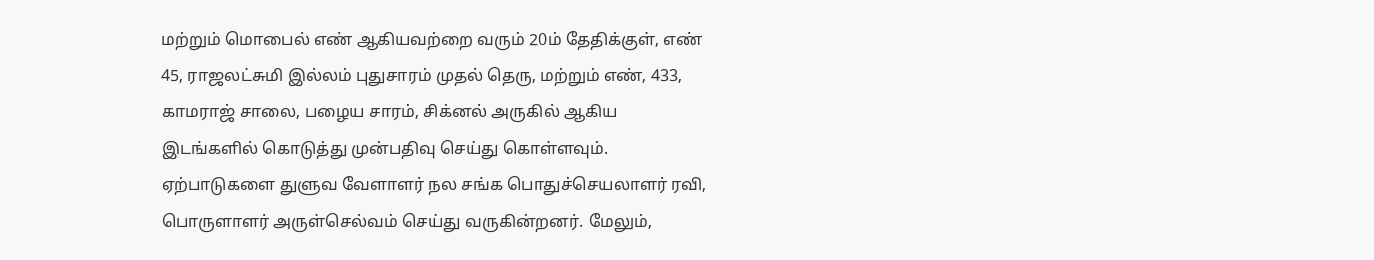மற்றும் மொபைல் எண் ஆகியவற்றை வரும் 20ம் தேதிக்குள், எண் 45, ராஜலட்சுமி இல்லம் புதுசாரம் முதல் தெரு, மற்றும் எண், 433, காமராஜ் சாலை, பழைய சாரம், சிக்னல் அருகில் ஆகிய இடங்களில் கொடுத்து முன்பதிவு செய்து கொள்ளவும்.
ஏற்பாடுகளை துளுவ வேளாளர் நல சங்க பொதுச்செயலாளர் ரவி, பொருளாளர் அருள்செல்வம் செய்து வருகின்றனர். மேலும்,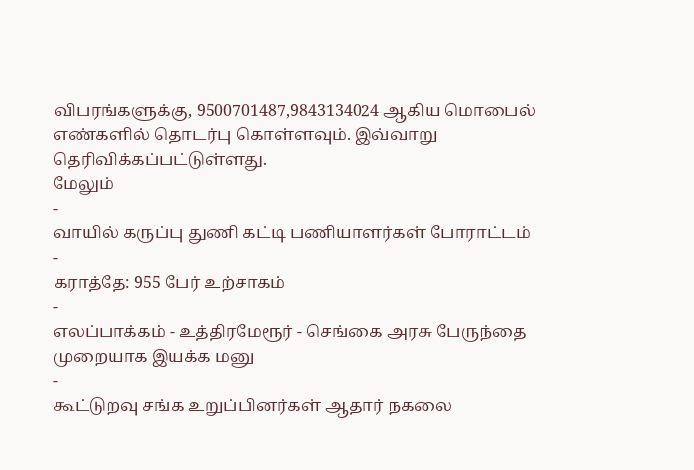விபரங்களுக்கு, 9500701487,9843134024 ஆகிய மொபைல் எண்களில் தொடர்பு கொள்ளவும். இவ்வாறு தெரிவிக்கப்பட்டுள்ளது.
மேலும்
-
வாயில் கருப்பு துணி கட்டி பணியாளர்கள் போராட்டம்
-
கராத்தே: 955 பேர் உற்சாகம்
-
எலப்பாக்கம் - உத்திரமேரூர் - செங்கை அரசு பேருந்தை முறையாக இயக்க மனு
-
கூட்டுறவு சங்க உறுப்பினர்கள் ஆதார் நகலை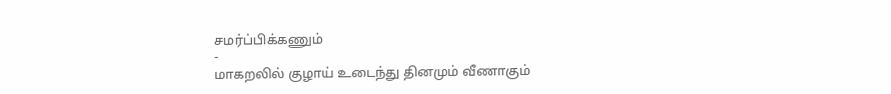சமர்ப்பிக்கணும்
-
மாகறலில் குழாய் உடைந்து தினமும் வீணாகும்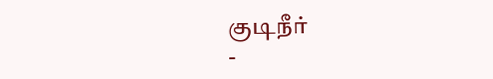குடிநீர்
-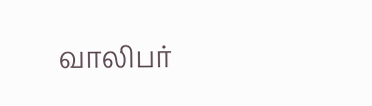வாலிபர்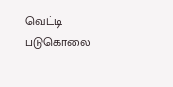வெட்டி படுகொலை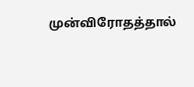முன்விரோதத்தால்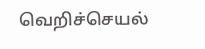வெறிச்செயல்